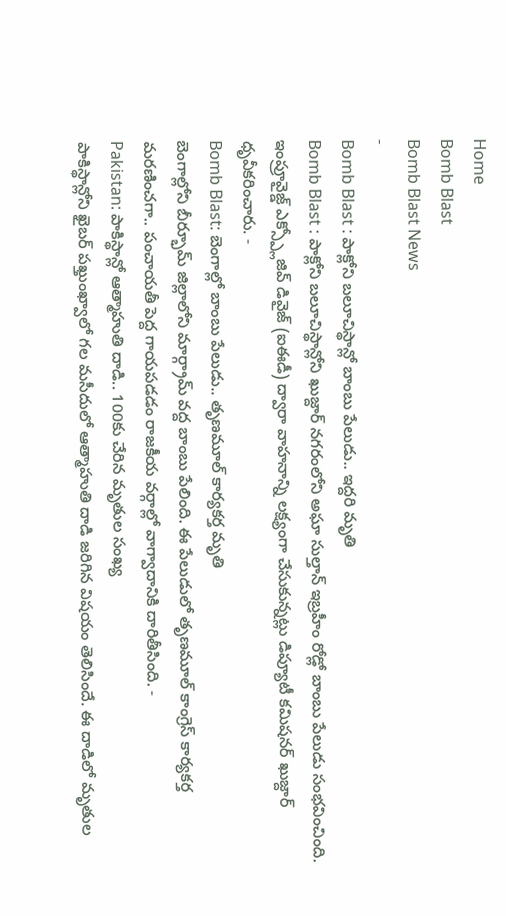Home
Bomb Blast
Bomb Blast News
-
Bomb Blast : పాక్లోని బలూచిస్థాన్లో బాంబు పేలుడు.. ఇద్దరి మృతి
Bomb Blast : పాక్లోని బలూచిస్థాన్లోని ఖుజ్దార్ నగరంలోని అఘా సుల్తాన్ ఇబ్రహీం రోడ్లో బాంబు పేలుడు సంభవించింది. ఇంప్రూవైజ్డ్ ఎక్స్ప్లోజివ్ డివైజ్ (ఐఈడీ) ద్వారా వాహనాన్ని లక్ష్యంగా చేసుకున్నట్లు డిప్యూటీ కమిషనర్ ఖుజ్దార్ ధృవీకరించారు. -
Bomb Blast: బెంగాల్లో బాంబు పేలుడు.. తృణమూల్ కార్యకర్త మృతి
బెంగాల్లోని బీర్భూమ్ జిల్లాలోని మార్గ్రామ్ వద్ద బాంబు పేలింది. ఈ పేలుడులో తృణమూల్ కాంగ్రెస్ కార్యకర్త మరణించగా.. పంచాయతీ పెద్ద గాయపడడం రాజకీయ వర్గాల్లో వాగ్వాదానికి దారితీసింది. -
Pakistan: పాకిస్థాన్లో ఆత్మాహుతి దాడి.. 100కు చేరిన మృతుల సంఖ్య
పాకిస్థాన్లోని ఖైబర్ పఖ్తుంఖ్వాలో గల మసీదులో ఆత్మాహుతి దాడి జరిగిన విషయం తెలిసిందే. ఈ దాడిలో మృతుల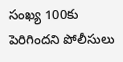సంఖ్య 100కు పెరిగిందని పోలీసులు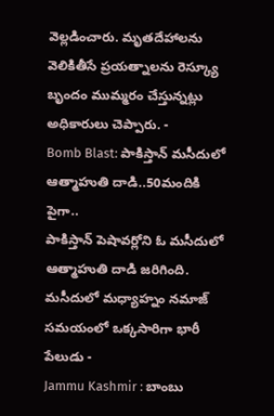వెల్లడించారు. మృతదేహాలను వెలికితీసే ప్రయత్నాలను రెస్క్యూ బృందం ముమ్మరం చేస్తున్నట్లు అధికారులు చెప్పారు. -
Bomb Blast: పాకిస్తాన్ మసీదులో ఆత్మాహుతి దాడి..50మందికి పైగా..
పాకిస్తాన్ పెషావర్లోని ఓ మసీదులో ఆత్మాహుతి దాడి జరిగింది. మసీదులో మధ్యాహ్నం నమాజ్ సమయంలో ఒక్కసారిగా భారీ పేలుడు -
Jammu Kashmir : బాంబు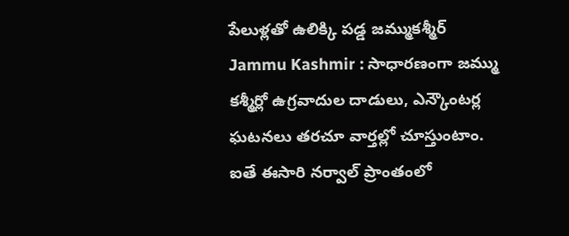పేలుళ్లతో ఉలిక్కి పడ్డ జమ్ముకశ్మీర్
Jammu Kashmir : సాధారణంగా జమ్ము కశ్మీర్లో ఉగ్రవాదుల దాడులు, ఎన్కౌంటర్ల ఘటనలు తరచూ వార్తల్లో చూస్తుంటాం. ఐతే ఈసారి నర్వాల్ ప్రాంతంలో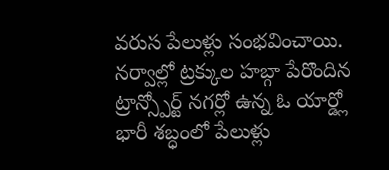వరుస పేలుళ్లు సంభవించాయి. నర్వాల్లో ట్రక్కుల హబ్గా పేరొందిన ట్రాన్స్పోర్ట్ నగర్లో ఉన్న ఓ యార్డ్లో భారీ శబ్ధంలో పేలుళ్లు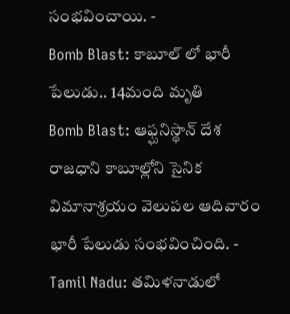సంభవించాయి. -
Bomb Blast: కాబూల్ లో భారీ పేలుడు.. 14మంది మృతి
Bomb Blast: ఆఫ్ఘనిస్థాన్ దేశ రాజధాని కాబూల్లోని సైనిక విమానాశ్రయం వెలుపల ఆదివారం భారీ పేలుడు సంభవించింది. -
Tamil Nadu: తమిళనాడులో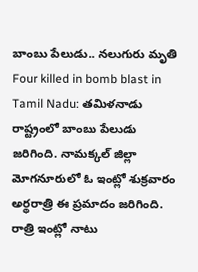బాంబు పేలుడు.. నలుగురు మృతి
Four killed in bomb blast in Tamil Nadu: తమిళనాడు రాష్ట్రంలో బాంబు పేలుడు జరిగింది. నామక్కల్ జిల్లా మోగనూరులో ఓ ఇంట్లో శుక్రవారం అర్థరాత్రి ఈ ప్రమాదం జరిగింది. రాత్రి ఇంట్లో నాటు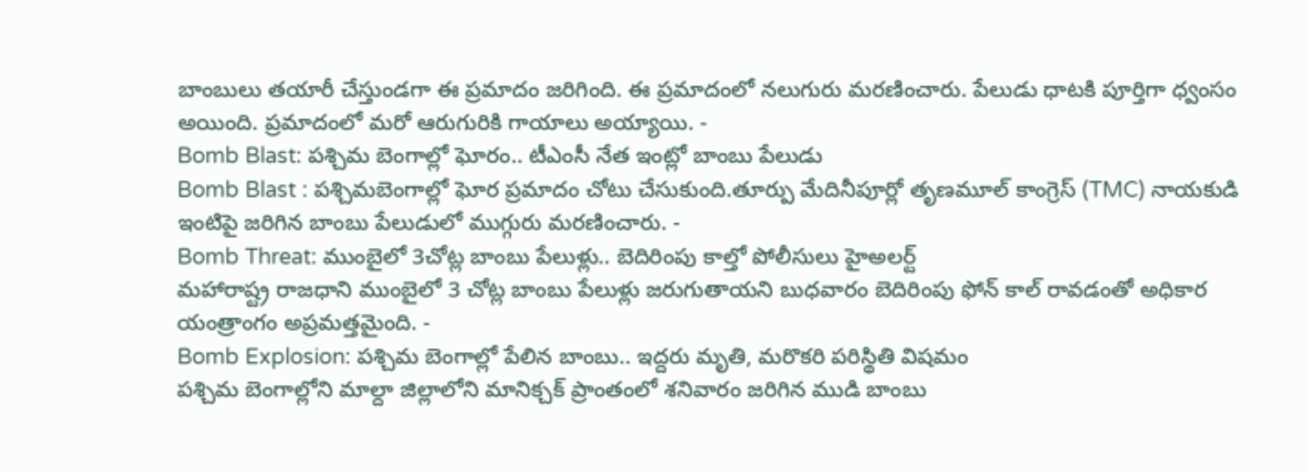బాంబులు తయారీ చేస్తుండగా ఈ ప్రమాదం జరిగింది. ఈ ప్రమాదంలో నలుగురు మరణించారు. పేలుడు ధాటకి పూర్తిగా ధ్వంసం అయింది. ప్రమాదంలో మరో ఆరుగురికి గాయాలు అయ్యాయి. -
Bomb Blast: పశ్చిమ బెంగాల్లో ఘోరం.. టీఎంసీ నేత ఇంట్లో బాంబు పేలుడు
Bomb Blast : పశ్చిమబెంగాల్లో ఘోర ప్రమాదం చోటు చేసుకుంది.తూర్పు మేదినీపూర్లో తృణమూల్ కాంగ్రెస్ (TMC) నాయకుడి ఇంటిపై జరిగిన బాంబు పేలుడులో ముగ్గురు మరణించారు. -
Bomb Threat: ముంబైలో 3చోట్ల బాంబు పేలుళ్లు.. బెదిరింపు కాల్తో పోలీసులు హైఅలర్ట్
మహారాష్ట్ర రాజధాని ముంబైలో 3 చోట్ల బాంబు పేలుళ్లు జరుగుతాయని బుధవారం బెదిరింపు ఫోన్ కాల్ రావడంతో అధికార యంత్రాంగం అప్రమత్తమైంది. -
Bomb Explosion: పశ్చిమ బెంగాల్లో పేలిన బాంబు.. ఇద్దరు మృతి, మరొకరి పరిస్థితి విషమం
పశ్చిమ బెంగాల్లోని మాల్దా జిల్లాలోని మానిక్చక్ ప్రాంతంలో శనివారం జరిగిన ముడి బాంబు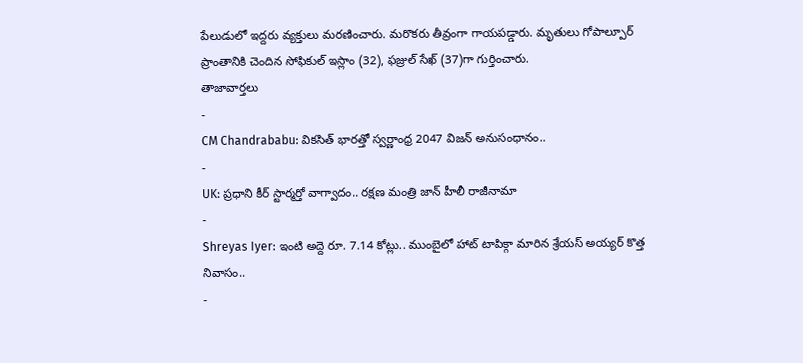పేలుడులో ఇద్దరు వ్యక్తులు మరణించారు. మరొకరు తీవ్రంగా గాయపడ్డారు. మృతులు గోపాల్పూర్ ప్రాంతానికి చెందిన సోఫికుల్ ఇస్లాం (32), ఫజ్రుల్ సేఖ్ (37)గా గుర్తించారు.
తాజావార్తలు
-
CM Chandrababu: వికసిత్ భారత్తో స్వర్ణాంధ్ర 2047 విజన్ అనుసంధానం..
-
UK: ప్రధాని కీర్ స్టార్మర్తో వాగ్వాదం.. రక్షణ మంత్రి జాన్ హీలీ రాజీనామా
-
Shreyas Iyer: ఇంటి అద్దె రూ. 7.14 కోట్లు.. ముంబైలో హాట్ టాపిక్గా మారిన శ్రేయస్ అయ్యర్ కొత్త నివాసం..
-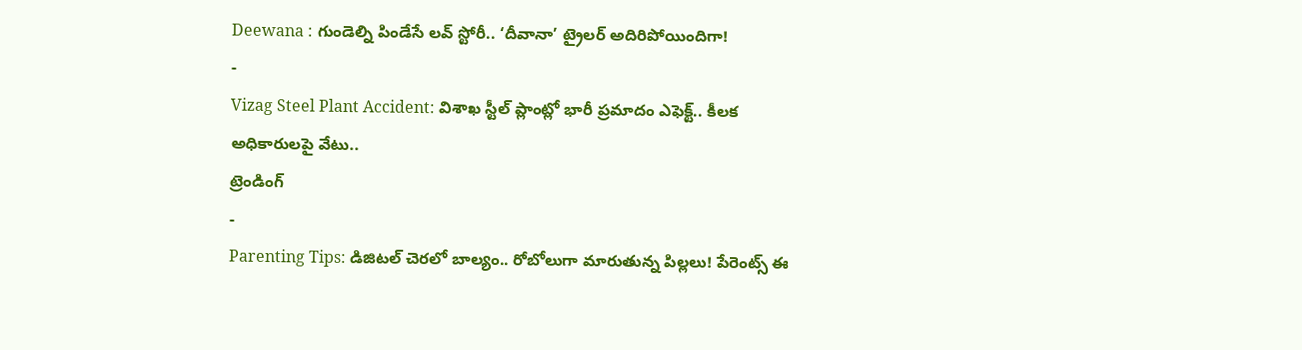Deewana : గుండెల్ని పిండేసే లవ్ స్టోరీ.. ‘దీవానా’ ట్రైలర్ అదిరిపోయిందిగా!
-
Vizag Steel Plant Accident: విశాఖ స్టీల్ ప్లాంట్లో భారీ ప్రమాదం ఎఫెక్ట్.. కీలక అధికారులపై వేటు..
ట్రెండింగ్
-
Parenting Tips: డిజిటల్ చెరలో బాల్యం.. రోబోలుగా మారుతున్న పిల్లలు! పేరెంట్స్ ఈ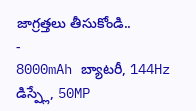జాగ్రత్తలు తీసుకోండి..
-
8000mAh బ్యాటరీ, 144Hz డిస్ప్లే, 50MP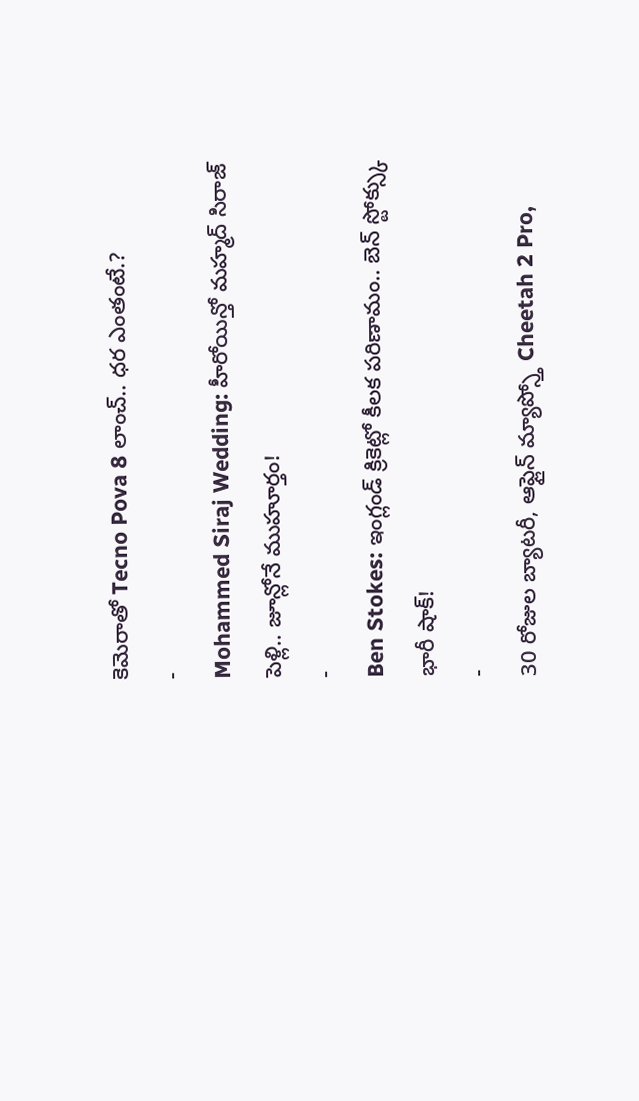కెమెరాతో Tecno Pova 8 లాంచ్.. ధర ఎంతంటే.?
-
Mohammed Siraj Wedding: హీరోయిన్తో మహ్మద్ సిరాజ్ పెళ్లి.. జూన్లోనే ముహూర్తం!
-
Ben Stokes: ఇంగ్లండ్ క్రికెట్లో కీలక పరిణామం.. బెన్ స్టోక్స్కు భారీ షాక్!
-
30 రోజుల బ్యాటరీ, ఆఫ్లైన్ మ్యాప్స్తో Cheetah 2 Pro,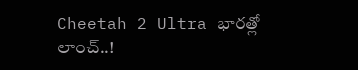Cheetah 2 Ultra భారత్లో లాంచ్..!